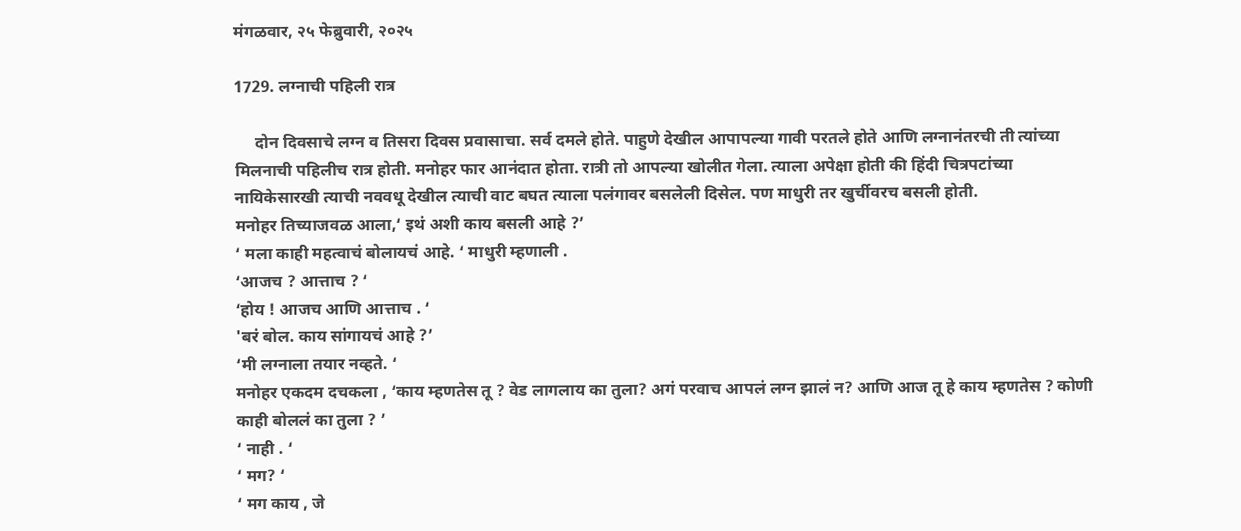मंगळवार, २५ फेब्रुवारी, २०२५

1729. लग्नाची पहिली रात्र

     दोन दिवसाचे लग्न व तिसरा दिवस प्रवासाचा. सर्व दमले होते. पाहुणे देखील आपापल्या गावी परतले होते आणि लग्नानंतरची ती त्यांच्या मिलनाची पहिलीच रात्र होती. मनोहर फार आनंदात होता. रात्री तो आपल्या खोलीत गेला. त्याला अपेक्षा होती की हिंदी चित्रपटांच्या नायिकेसारखी त्याची नववधू देखील त्याची वाट बघत त्याला पलंगावर बसलेली दिसेल. पण माधुरी तर खुर्चीवरच बसली होती.
मनोहर तिच्याजवळ आला,‘ इथं अशी काय बसली आहे ?’
‘ मला काही महत्वाचं बोलायचं आहे. ‘ माधुरी म्हणाली .
‘आजच ? आत्ताच ? ‘
‘होय ! आजच आणि आत्ताच . ‘
'बरं बोल. काय सांगायचं आहे ?’
‘मी लग्नाला तयार नव्हते. ‘
मनोहर एकदम दचकला , ‘काय म्हणतेस तू ? वेड लागलाय का तुला? अगं परवाच आपलं लग्न झालं न? आणि आज तू हे काय म्हणतेस ? कोणी काही बोललं का तुला ? ’
‘ नाही . ‘
‘ मग? ‘
‘ मग काय , जे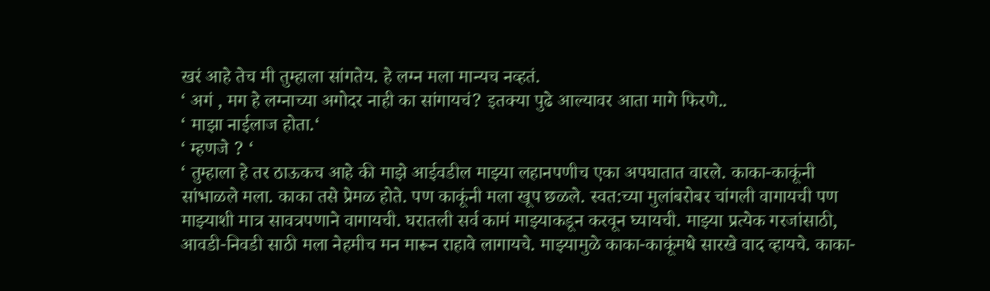खरं आहे तेच मी तुम्हाला सांगतेय. हे लग्न मला मान्यच नव्हतं.
‘ अगं , मग हे लग्नाच्या अगोदर नाही का सांगायचं? इतक्या पुढे आल्यावर आता मागे फिरणे..
‘ माझा नाईलाज होता.‘
‘ म्हणजे ? ‘
‘ तुम्हाला हे तर ठाऊकच आहे की माझे आईवडील माझ्या लहानपणीच एका अपघातात वारले. काका-काकूंनी सांभाळले मला. काका तसे प्रेमळ होते. पण काकूंनी मला खूप छळले. स्वत:च्या मुलांबरोबर चांगली वागायची पण माझ्याशी मात्र सावत्रपणाने वागायची. घरातली सर्व कामं माझ्याकडून करवून घ्यायची. माझ्या प्रत्येक गरजांसाठी, आवडी-निवडी साठी मला नेहमीच मन मारून राहावे लागायचे. माझ्यामुळे काका-काकूंमधे सारखे वाद व्हायचे. काका-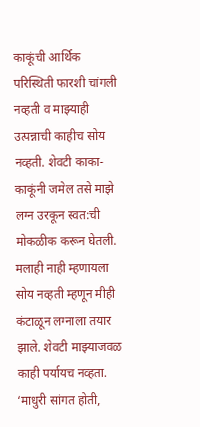काकूंची आर्थिक परिस्थिती फारशी चांगली नव्हती व माझ्याही उत्पन्नाची काहीच सोय नव्हती. शेवटी काका-काकूंनी जमेल तसे माझे लग्न उरकून स्वत:ची मोकळीक करून घेतली. मलाही नाही म्हणायला सोय नव्हती म्हणून मीही कंटाळून लग्नाला तयार झाले. शेवटी माझ्याजवळ काही पर्यायच नव्हता. ‘माधुरी सांगत होती,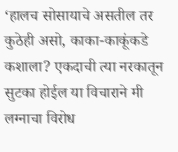‘हालच सोसायाचे असतील तर कुठेही असो, काका-काकूंकडे कशाला? एकदाची त्या नरकातून सुटका होईल या विचाराने मी लग्नाचा विरोध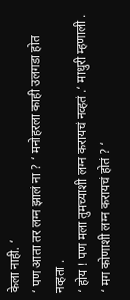केला नाही. ‘
‘ पण आता तर लग्न झालं ना ? ‘ मनोहरला काही उलगडा होत नव्हता .
‘ होय ! पण मला तुमच्याशी लग्न करायचं नव्हतं .‘ माधुरी म्हणाली .
‘ मग कोणाशी लग्न करायचं होतं ? ‘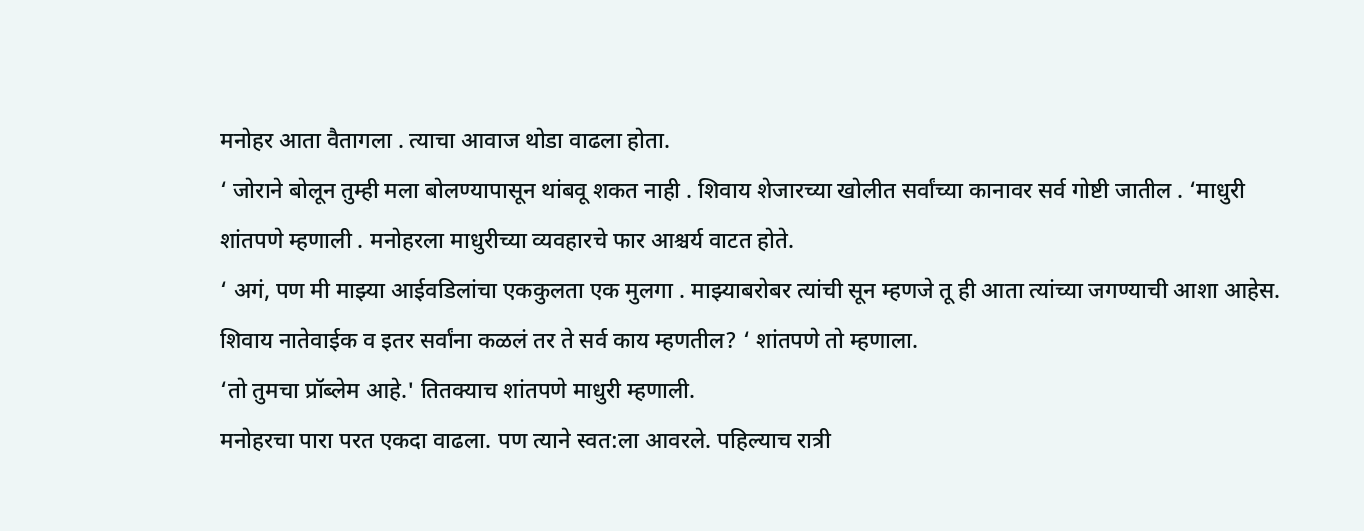मनोहर आता वैतागला . त्याचा आवाज थोडा वाढला होता.
‘ जोराने बोलून तुम्ही मला बोलण्यापासून थांबवू शकत नाही . शिवाय शेजारच्या खोलीत सर्वांच्या कानावर सर्व गोष्टी जातील . ‘माधुरी शांतपणे म्हणाली . मनोहरला माधुरीच्या व्यवहारचे फार आश्चर्य वाटत होते.
‘ अगं, पण मी माझ्या आईवडिलांचा एककुलता एक मुलगा . माझ्याबरोबर त्यांची सून म्हणजे तू ही आता त्यांच्या जगण्याची आशा आहेस. शिवाय नातेवाईक व इतर सर्वांना कळलं तर ते सर्व काय म्हणतील? ‘ शांतपणे तो म्हणाला.
‘तो तुमचा प्रॉब्लेम आहे.' तितक्याच शांतपणे माधुरी म्हणाली.
मनोहरचा पारा परत एकदा वाढला. पण त्याने स्वत:ला आवरले. पहिल्याच रात्री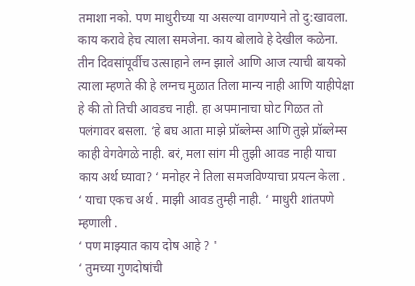तमाशा नको. पण माधुरीच्या या असल्या वागण्याने तो दु:खावला. काय करावे हेच त्याला समजेना. काय बोलावे हे देखील कळेना. तीन दिवसांपूर्वीच उत्साहाने लग्न झाले आणि आज त्याची बायको त्याला म्हणते की हे लग्नच मुळात तिला मान्य नाही आणि याहीपेक्षा हे की तो तिची आवडच नाही. हा अपमानाचा घोट गिळत तो पलंगावर बसला. ‘हे बघ आता माझे प्रॉब्लेम्स आणि तुझे प्रॉब्लेम्स काही वेगवेगळे नाही. बरं, मला सांग मी तुझी आवड नाही याचा काय अर्थ घ्यावा? ‘ मनोहर ने तिला समजविण्याचा प्रयत्न केला .
‘ याचा एकच अर्थ . माझी आवड तुम्ही नाही. ‘ माधुरी शांतपणे म्हणाली .
‘ पण माझ्यात काय दोष आहे ? '
‘ तुमच्या गुणदोषांची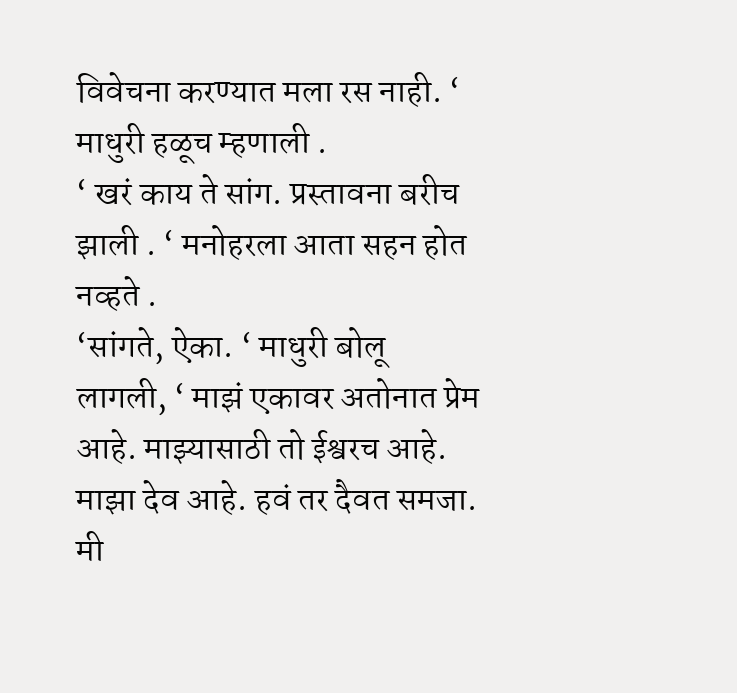विवेचना करण्यात मला रस नाही. ‘ माधुरी हळूच म्हणाली .
‘ खरं काय ते सांग. प्रस्तावना बरीच झाली . ‘ मनोहरला आता सहन होत नव्हते .
‘सांगते, ऐका. ‘ माधुरी बोलू लागली, ‘ माझं एकावर अतोनात प्रेम आहे. माझ्यासाठी तो ईश्वरच आहे. माझा देव आहे. हवं तर दैवत समजा. मी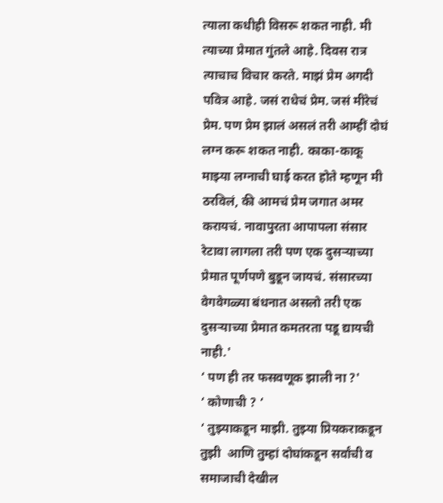त्याला कधीही विसरू शकत नाही. मी त्याच्या प्रेमात गुंतले आहे. दिवस रात्र त्याचाच विचार करते. माझं प्रेम अगदी पवित्र आहे. जसं राधेचं प्रेम. जसं मीरेचं प्रेम. पण प्रेम झालं असलं तरी आम्हीं दोघं लग्न करू शकत नाही. काका-काकू माझ्या लग्नाची घाई करत होते म्हणून मी ठरविलं, की आमचं प्रेम जगात अमर करायचं. नावापुरता आपापला संसार रेटावा लागला तरी पण एक दुसऱ्याच्या प्रेमात पूर्णपणे बुडून जायचं. संसारच्या वेगवेगळ्या बंधनात असलो तरी एक दुसऱ्याच्या प्रेमात कमतरता पडू द्यायची नाही.'
‘ पण ही तर फसवणूक झाली ना ?'
‘ कोणाची ? ‘
‘ तुझ्याकडून माझी. तुझ्या प्रियकराकडून तुझी  आणि तुम्हां दोघांकडून सर्वांची व समाजाची देखील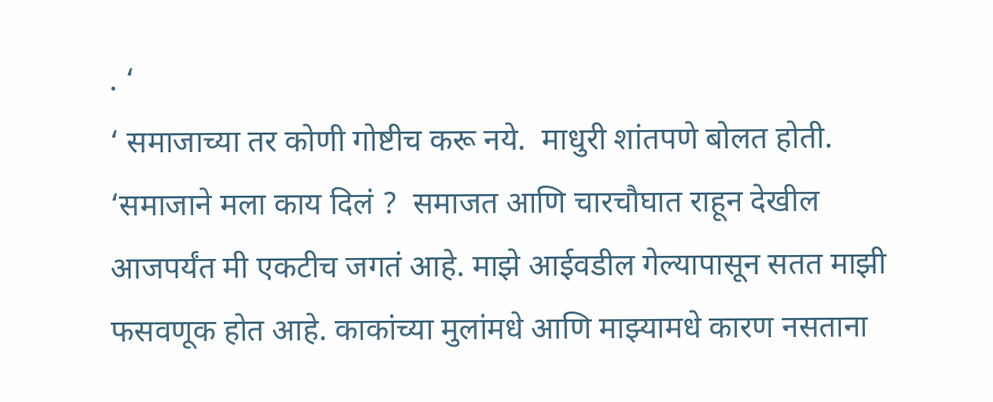. ‘
‘ समाजाच्या तर कोणी गोष्टीच करू नये.  माधुरी शांतपणे बोलत होती. ‘समाजाने मला काय दिलं ?  समाजत आणि चारचौघात राहून देखील आजपर्यंत मी एकटीच जगतं आहे. माझे आईवडील गेल्यापासून सतत माझी फसवणूक होत आहे. काकांच्या मुलांमधे आणि माझ्यामधे कारण नसताना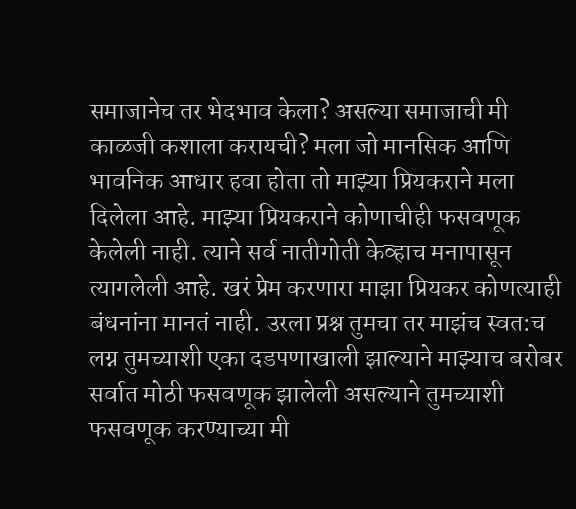समाजानेच तर भेदभाव केला? असल्या समाजाची मी काळजी कशाला करायची? मला जो मानसिक आणि भावनिक आधार हवा होता तो माझ्या प्रियकराने मला दिलेला आहे. माझ्या प्रियकराने कोणाचीही फसवणूक केलेली नाही. त्याने सर्व नातीगोती केव्हाच मनापासून त्यागलेली आहे. खरं प्रेम करणारा माझा प्रियकर कोणत्याही बंधनांना मानतं नाही. उरला प्रश्न तुमचा तर माझंच स्वत:च लग्न तुमच्याशी एका दडपणाखाली झाल्याने माझ्याच बरोबर सर्वात मोठी फसवणूक झालेली असल्याने तुमच्याशी फसवणूक करण्याच्या मी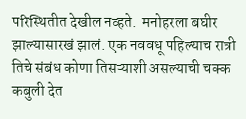परिस्थितीत देखील नव्हते.  मनोहरला बघीर झाल्यासारखं झालं. एक नववधू पहिल्याच रात्री तिचे संबंध कोणा तिसऱ्याशी असल्याची चक्क कबुली देत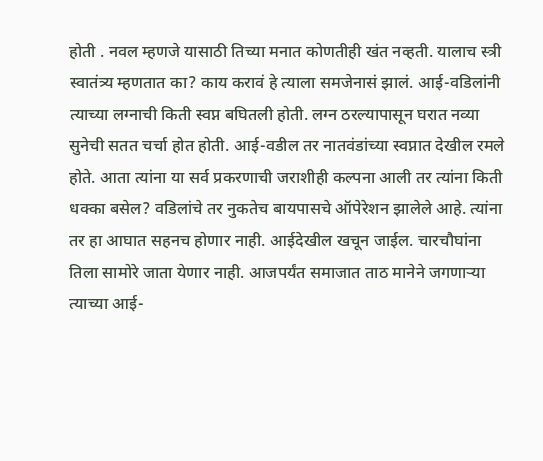होती . नवल म्हणजे यासाठी तिच्या मनात कोणतीही खंत नव्हती. यालाच स्त्री स्वातंत्र्य म्हणतात का? काय करावं हे त्याला समजेनासं झालं. आई-वडिलांनी त्याच्या लग्नाची किती स्वप्न बघितली होती. लग्न ठरल्यापासून घरात नव्या सुनेची सतत चर्चा होत होती. आई-वडील तर नातवंडांच्या स्वप्नात देखील रमले होते. आता त्यांना या सर्व प्रकरणाची जराशीही कल्पना आली तर त्यांना किती धक्का बसेल? वडिलांचे तर नुकतेच बायपासचे ऑपेरेशन झालेले आहे. त्यांना तर हा आघात सहनच होणार नाही. आईदेखील खचून जाईल. चारचौघांना तिला सामोरे जाता येणार नाही. आजपर्यंत समाजात ताठ मानेने जगणाऱ्या त्याच्या आई-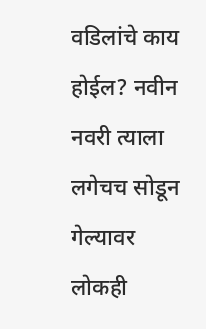वडिलांचे काय होईल? नवीन नवरी त्याला लगेचच सोडून गेल्यावर लोकही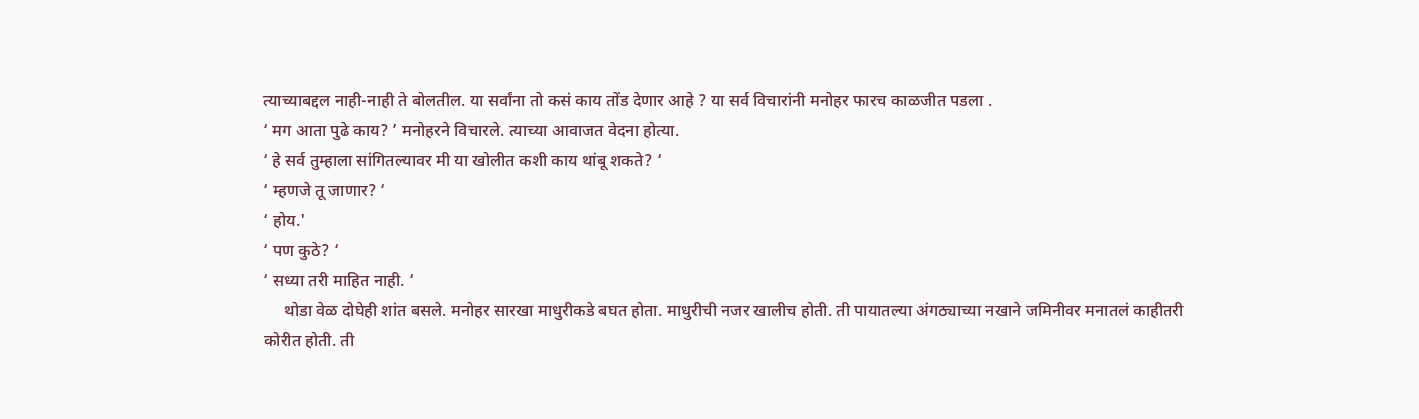त्याच्याबद्दल नाही-नाही ते बोलतील. या सर्वांना तो कसं काय तोंड देणार आहे ? या सर्व विचारांनी मनोहर फारच काळजीत पडला .
‘ मग आता पुढे काय? ’ मनोहरने विचारले. त्याच्या आवाजत वेदना होत्या.
‘ हे सर्व तुम्हाला सांगितल्यावर मी या खोलीत कशी काय थांबू शकते? ‘
‘ म्हणजे तू जाणार? ‘
‘ होय.'
‘ पण कुठे? ‘
‘ सध्या तरी माहित नाही. ‘
     थोडा वेळ दोघेही शांत बसले. मनोहर सारखा माधुरीकडे बघत होता. माधुरीची नजर खालीच होती. ती पायातल्या अंगठ्याच्या नखाने जमिनीवर मनातलं काहीतरी कोरीत होती. ती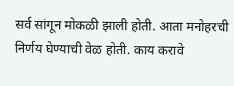सर्व सांगून मोकळी झाली होती. आता मनोहरची निर्णय घेण्याची वेळ होती. काय करावे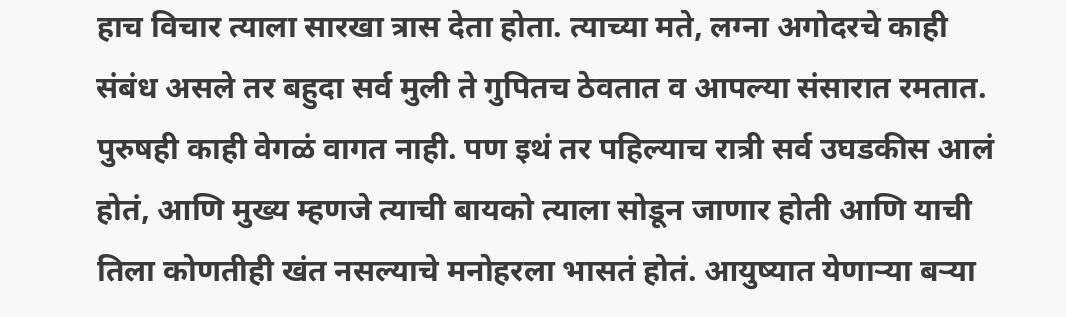हाच विचार त्याला सारखा त्रास देता होता. त्याच्या मते, लग्ना अगोदरचे काही संबंध असले तर बहुदा सर्व मुली ते गुपितच ठेवतात व आपल्या संसारात रमतात. पुरुषही काही वेगळं वागत नाही. पण इथं तर पहिल्याच रात्री सर्व उघडकीस आलं होतं, आणि मुख्य म्हणजे त्याची बायको त्याला सोडून जाणार होती आणि याची तिला कोणतीही खंत नसल्याचे मनोहरला भासतं होतं. आयुष्यात येणाऱ्या बऱ्या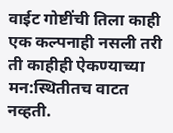वाईट गोष्टींची तिला काही एक कल्पनाही नसली तरी ती काहीही ऐकण्याच्या मन:स्थितीतच वाटत नव्हती.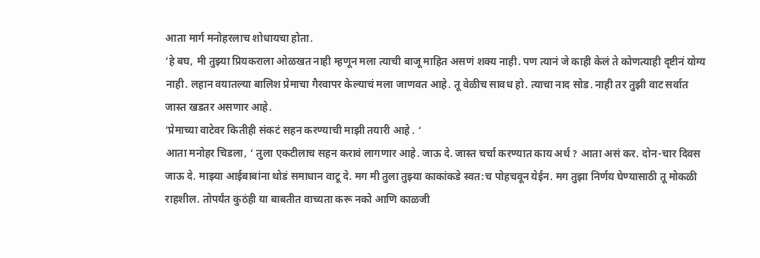आता मार्ग मनोहरलाच शोधायचा होता.
‘हे बघ, मी तुझ्या प्रियकराला ओळखत नाही म्हणून मला त्याची बाजू माहित असणं शक्य नाही. पण त्यानं जे काही केलं ते कोणत्याही दृष्टीनं योग्य नाही. लहान वयातल्या बालिश प्रेमाचा गैरवापर केल्याचं मला जाणवत आहे. तू वेळीच सावध हो. त्याचा नाद सोड. नाही तर तुझी वाट सर्वात जास्त खडतर असणार आहे.
‘प्रेमाच्या वाटेवर कितीही संकटं सहन करण्याची माझी तयारी आहे . ‘
आता मनोहर चिडला, ‘ तुला एकटीलाच सहन करावं लागणार आहे. जाऊ दे. जास्त चर्चा करण्यात काय अर्थ? आता असं कर. दोन-चार दिवस जाऊ दे. माझ्या आईबाबांना थोडं समाधान वाटू दे. मग मी तुला तुझ्या काकांकडे स्वत:च पोहचवून येईन. मग तुझा निर्णय घेण्यासाठी तू मोकळी राहशील. तोपर्यंत कुठंही या बाबतीत वाच्यता करू नको आणि काळजी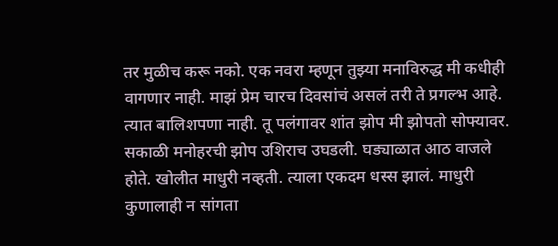तर मुळीच करू नको. एक नवरा म्हणून तुझ्या मनाविरुद्ध मी कधीही वागणार नाही. माझं प्रेम चारच दिवसांचं असलं तरी ते प्रगल्भ आहे. त्यात बालिशपणा नाही. तू पलंगावर शांत झोप मी झोपतो सोफ्यावर.  सकाळी मनोहरची झोप उशिराच उघडली. घड्याळात आठ वाजले होते. खोलीत माधुरी नव्हती. त्याला एकदम धस्स झालं. माधुरी कुणालाही न सांगता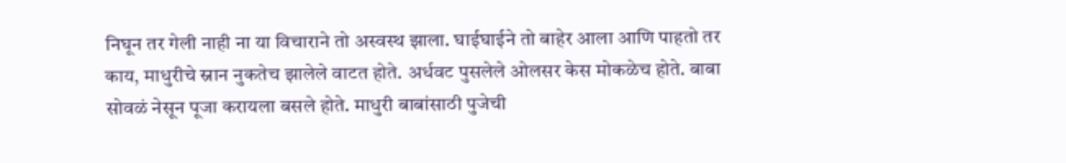निघून तर गेली नाही ना या विचाराने तो अस्वस्थ झाला. घाईघाईने तो बाहेर आला आणि पाहतो तर काय, माधुरीचे स्नान नुकतेच झालेले वाटत होते. अर्धवट पुसलेले ओलसर केस मोकळेच होते. बाबा सोवळं नेसून पूजा करायला बसले होते. माधुरी बाबांसाठी पुजेची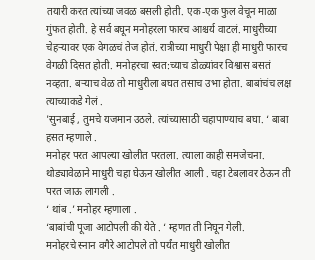तयारी करत त्यांच्या जवळ बसली होती. एक-एक फुल वेचून माळा गुंफत होती. हे सर्व बघून मनोहरला फारच आश्चर्य वाटलं. माधुरीच्या चेहऱ्यावर एक वेगळचं तेज होतं. रात्रीच्या माधुरी पेक्षा ही माधुरी फारच वेगळी दिसत होती. मनोहरचा स्वत:च्याच डोळ्यांवर विश्वास बसतं नव्हता. बऱ्याच वेळ तो माधुरीला बघत तसाच उभा होता. बाबांचंच लक्ष त्याच्याकडे गेलं .
'सुनबाई , तुमचे यजमान उठले. त्यांच्यासाठी चहापाण्याच बघा. ‘ बाबा हसत म्हणाले .
मनोहर परत आपल्या खोलीत परतला. त्याला काही समजेचना. थोड्यावेळाने माधुरी चहा घेऊन खोलीत आली . चहा टेबलावर ठेऊन ती परत जाऊ लागली .
‘ थांब .’ मनोहर म्हणाला .
‘बाबांची पूजा आटोपली की येते . ‘ म्हणत ती निघून गेली.
मनोहरचे स्नान वगैरे आटोपले तो पर्यंत माधुरी खोलीत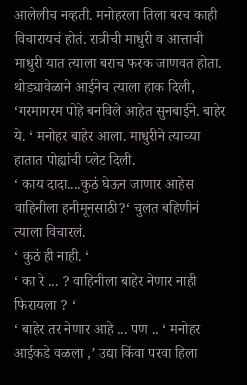आलेलीच नव्हती. मनोहरला तिला बरच काही विचारायचं होतं. रात्रीची माधुरी व आत्ताची माधुरी यात त्याला बराच फरक जाणवत होता. थोड्यावेळाने आईनेच त्याला हाक दिली, ‘गरमागरम पोहे बनविले आहेत सुनबाईने. बाहेर ये. ‘ मनोहर बाहेर आला. माधुरीने त्याच्या हातात पोह्यांची प्लेट दिली.
‘ काय दादा....कुठं घेऊन जाणार आहेस वाहिनीला हनीमूनसाठी?‘ चुलत बहिणीनं त्याला विचारलं.
‘ कुठं ही नाही. ‘
‘ का रे ... ? वाहिनीला बाहेर नेणार नाही फिरायला ? ‘
‘ बाहेर तर नेणार आहे ... पण .. ‘ मनोहर आईकडे वळला ,’ उद्या किंवा परवा हिला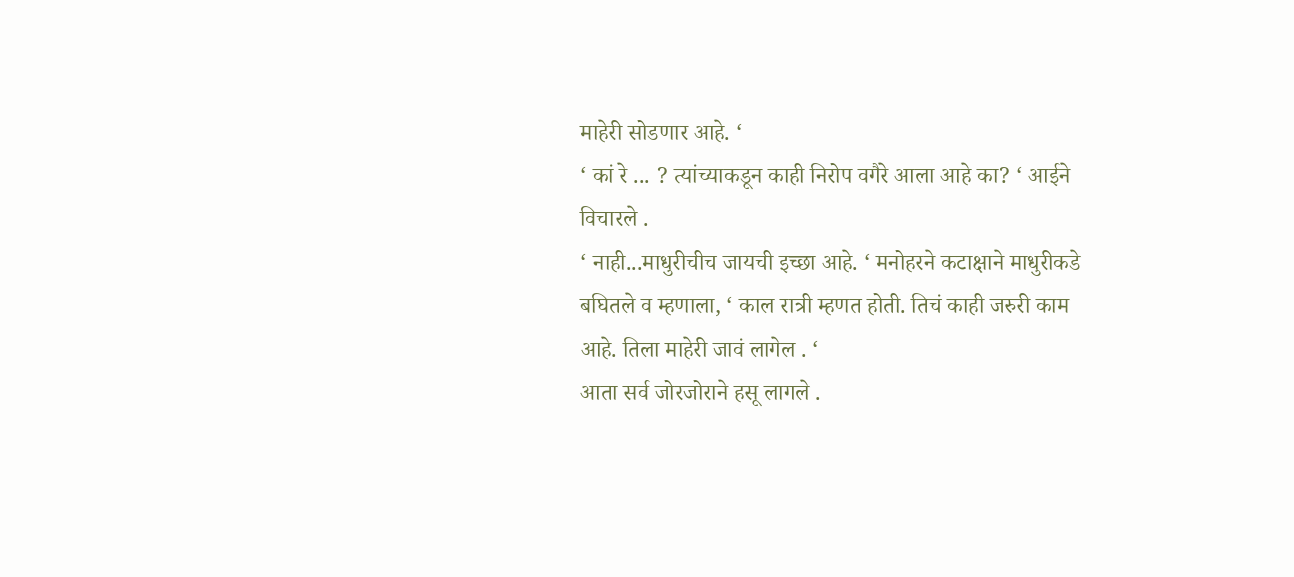माहेरी सोडणार आहे. ‘
‘ कां रे ... ? त्यांच्याकडून काही निरोप वगैरे आला आहे का? ‘ आईने विचारले .
‘ नाही...माधुरीचीच जायची इच्छा आहे. ‘ मनोहरने कटाक्षाने माधुरीकडे बघितले व म्हणाला, ‘ काल रात्री म्हणत होती. तिचं काही जरुरी काम आहे. तिला माहेरी जावं लागेल . ‘
आता सर्व जोरजोराने हसू लागले .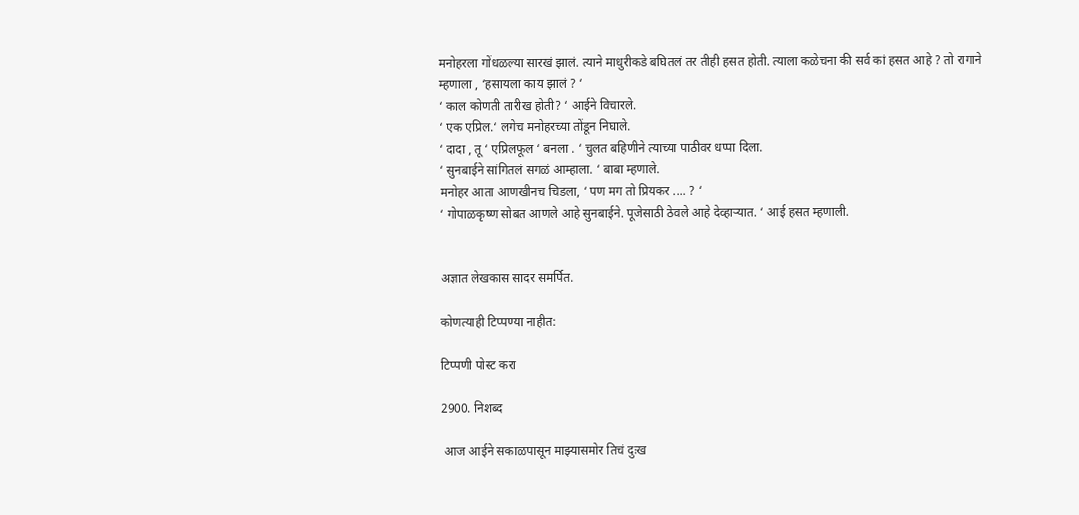मनोहरला गोंधळल्या सारखं झालं. त्याने माधुरीकडे बघितलं तर तीही हसत होती. त्याला कळेचना की सर्व कां हसत आहे ? तो रागाने म्हणाला , ‘हसायला काय झालं ? ‘
‘ काल कोणती तारीख होती? ‘ आईने विचारले.
‘ एक एप्रिल.‘ लगेच मनोहरच्या तोंडून निघाले.
‘ दादा , तू ‘ एप्रिलफूल ‘ बनला . ‘ चुलत बहिणीने त्याच्या पाठीवर धप्पा दिला.
‘ सुनबाईने सांगितलं सगळं आम्हाला. ‘ बाबा म्हणाले.
मनोहर आता आणखीनच चिडला, ‘ पण मग तो प्रियकर .... ? ‘
‘ गोपाळकृष्ण सोबत आणले आहे सुनबाईने. पूजेसाठी ठेवले आहे देव्हाऱ्यात. ‘ आई हसत म्हणाली.


अज्ञात लेखकास सादर समर्पित.

कोणत्याही टिप्पण्‍या नाहीत:

टिप्पणी पोस्ट करा

2900. निशब्द

 आज आईने सकाळपासून माझ्यासमोर तिचं दुःख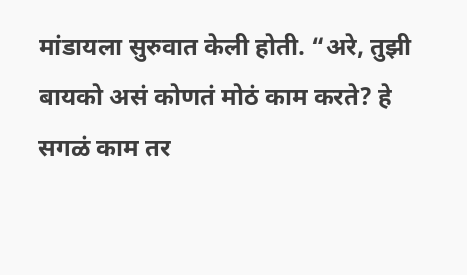मांडायला सुरुवात केली होती. “अरे, तुझी बायको असं कोणतं मोठं काम करते? हे सगळं काम तर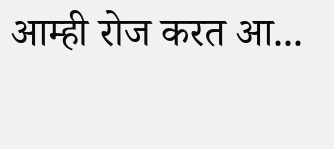आम्ही रोज करत आ...